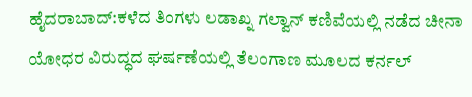ಹೈದರಾಬಾದ್:ಕಳೆದ ತಿಂಗಳು ಲಡಾಖ್ನ ಗಲ್ವಾನ್ ಕಣಿವೆಯಲ್ಲಿ ನಡೆದ ಚೀನಾ ಯೋಧರ ವಿರುದ್ಧದ ಘರ್ಷಣೆಯಲ್ಲಿ ತೆಲಂಗಾಣ ಮೂಲದ ಕರ್ನಲ್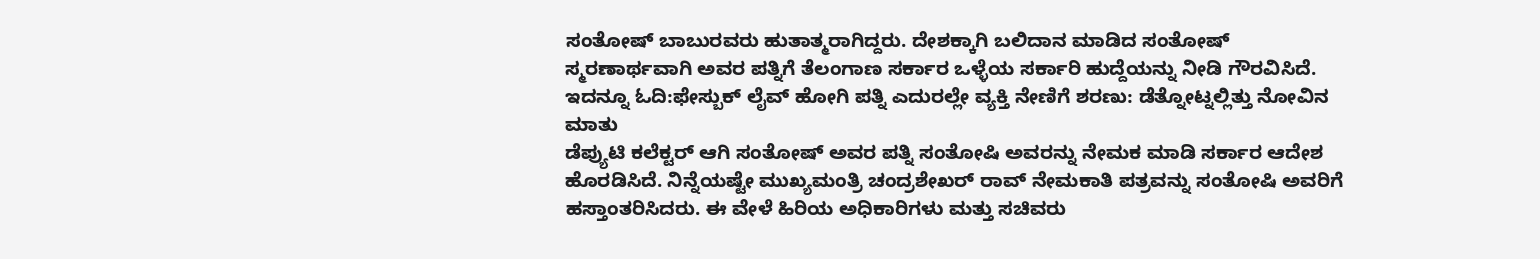ಸಂತೋಷ್ ಬಾಬುರವರು ಹುತಾತ್ಮರಾಗಿದ್ದರು. ದೇಶಕ್ಕಾಗಿ ಬಲಿದಾನ ಮಾಡಿದ ಸಂತೋಷ್ ಸ್ಮರಣಾರ್ಥವಾಗಿ ಅವರ ಪತ್ನಿಗೆ ತೆಲಂಗಾಣ ಸರ್ಕಾರ ಒಳ್ಳೆಯ ಸರ್ಕಾರಿ ಹುದ್ದೆಯನ್ನು ನೀಡಿ ಗೌರವಿಸಿದೆ.
ಇದನ್ನೂ ಓದಿ:ಫೇಸ್ಬುಕ್ ಲೈವ್ ಹೋಗಿ ಪತ್ನಿ ಎದುರಲ್ಲೇ ವ್ಯಕ್ತಿ ನೇಣಿಗೆ ಶರಣು: ಡೆತ್ನೋಟ್ನಲ್ಲಿತ್ತು ನೋವಿನ ಮಾತು
ಡೆಪ್ಯುಟಿ ಕಲೆಕ್ಟರ್ ಆಗಿ ಸಂತೋಷ್ ಅವರ ಪತ್ನಿ ಸಂತೋಷಿ ಅವರನ್ನು ನೇಮಕ ಮಾಡಿ ಸರ್ಕಾರ ಆದೇಶ ಹೊರಡಿಸಿದೆ. ನಿನ್ನೆಯಷ್ಟೇ ಮುಖ್ಯಮಂತ್ರಿ ಚಂದ್ರಶೇಖರ್ ರಾವ್ ನೇಮಕಾತಿ ಪತ್ರವನ್ನು ಸಂತೋಷಿ ಅವರಿಗೆ ಹಸ್ತಾಂತರಿಸಿದರು. ಈ ವೇಳೆ ಹಿರಿಯ ಅಧಿಕಾರಿಗಳು ಮತ್ತು ಸಚಿವರು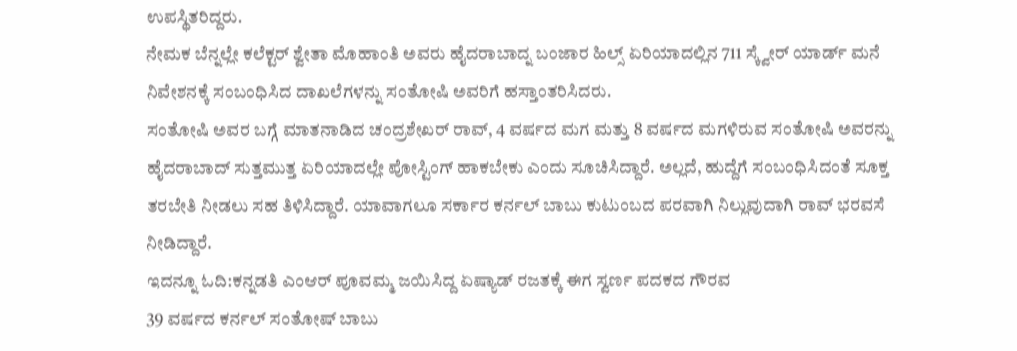ಉಪಸ್ಥಿತರಿದ್ದರು.
ನೇಮಕ ಬೆನ್ನಲ್ಲೇ ಕಲೆಕ್ಟರ್ ಶ್ವೇತಾ ಮೊಹಾಂತಿ ಅವರು ಹೈದರಾಬಾದ್ನ ಬಂಜಾರ ಹಿಲ್ಸ್ ಏರಿಯಾದಲ್ಲಿನ 711 ಸ್ಕ್ವೇರ್ ಯಾರ್ಡ್ ಮನೆ ನಿವೇಶನಕ್ಕೆ ಸಂಬಂಧಿಸಿದ ದಾಖಲೆಗಳನ್ನು ಸಂತೋಷಿ ಅವರಿಗೆ ಹಸ್ತಾಂತರಿಸಿದರು.
ಸಂತೋಷಿ ಅವರ ಬಗ್ಗೆ ಮಾತನಾಡಿದ ಚಂದ್ರಶೇಖರ್ ರಾವ್, 4 ವರ್ಷದ ಮಗ ಮತ್ತು 8 ವರ್ಷದ ಮಗಳಿರುವ ಸಂತೋಷಿ ಅವರನ್ನು ಹೈದರಾಬಾದ್ ಸುತ್ತಮುತ್ತ ಏರಿಯಾದಲ್ಲೇ ಪೋಸ್ಟಿಂಗ್ ಹಾಕಬೇಕು ಎಂದು ಸೂಚಿಸಿದ್ದಾರೆ. ಅಲ್ಲದೆ, ಹುದ್ದೆಗೆ ಸಂಬಂಧಿಸಿದಂತೆ ಸೂಕ್ತ ತರಬೇತಿ ನೀಡಲು ಸಹ ತಿಳಿಸಿದ್ದಾರೆ. ಯಾವಾಗಲೂ ಸರ್ಕಾರ ಕರ್ನಲ್ ಬಾಬು ಕುಟುಂಬದ ಪರವಾಗಿ ನಿಲ್ಲುವುದಾಗಿ ರಾವ್ ಭರವಸೆ ನೀಡಿದ್ದಾರೆ.
ಇದನ್ನೂ ಓದಿ:ಕನ್ನಡತಿ ಎಂಆರ್ ಪೂವಮ್ಮ ಜಯಿಸಿದ್ದ ಏಷ್ಯಾಡ್ ರಜತಕ್ಕೆ ಈಗ ಸ್ವರ್ಣ ಪದಕದ ಗೌರವ
39 ವರ್ಷದ ಕರ್ನಲ್ ಸಂತೋಷ್ ಬಾಬು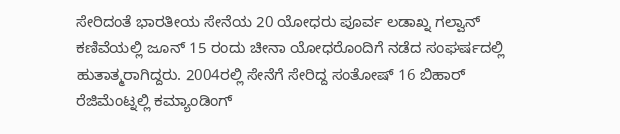ಸೇರಿದಂತೆ ಭಾರತೀಯ ಸೇನೆಯ 20 ಯೋಧರು ಪೂರ್ವ ಲಡಾಖ್ನ ಗಲ್ವಾನ್ ಕಣಿವೆಯಲ್ಲಿ ಜೂನ್ 15 ರಂದು ಚೀನಾ ಯೋಧರೊಂದಿಗೆ ನಡೆದ ಸಂಘರ್ಷದಲ್ಲಿ ಹುತಾತ್ಮರಾಗಿದ್ದರು. 2004ರಲ್ಲಿ ಸೇನೆಗೆ ಸೇರಿದ್ದ ಸಂತೋಷ್ 16 ಬಿಹಾರ್ ರೆಜಿಮೆಂಟ್ನಲ್ಲಿ ಕಮ್ಯಾಂಡಿಂಗ್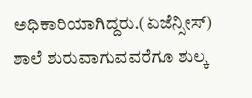ಅಧಿಕಾರಿಯಾಗಿದ್ದರು.(ಏಜೆನ್ಸೀಸ್)
ಶಾಲೆ ಶುರುವಾಗುವವರೆಗೂ ಶುಲ್ಕ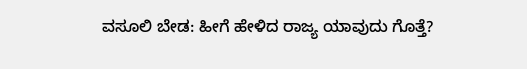ವಸೂಲಿ ಬೇಡ: ಹೀಗೆ ಹೇಳಿದ ರಾಜ್ಯ ಯಾವುದು ಗೊತ್ತೆ?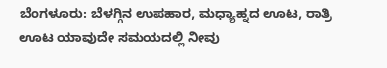ಬೆಂಗಳೂರು: ಬೆಳಗ್ಗಿನ ಉಪಹಾರ, ಮಧ್ಯಾಹ್ನದ ಊಟ, ರಾತ್ರಿ ಊಟ ಯಾವುದೇ ಸಮಯದಲ್ಲಿ ನೀವು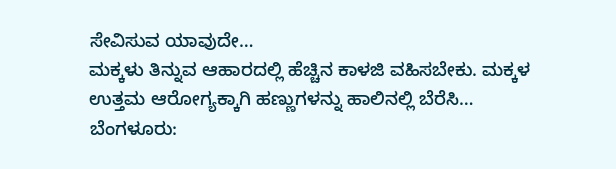ಸೇವಿಸುವ ಯಾವುದೇ…
ಮಕ್ಕಳು ತಿನ್ನುವ ಆಹಾರದಲ್ಲಿ ಹೆಚ್ಚಿನ ಕಾಳಜಿ ವಹಿಸಬೇಕು. ಮಕ್ಕಳ ಉತ್ತಮ ಆರೋಗ್ಯಕ್ಕಾಗಿ ಹಣ್ಣುಗಳನ್ನು ಹಾಲಿನಲ್ಲಿ ಬೆರೆಸಿ…
ಬೆಂಗಳೂರು: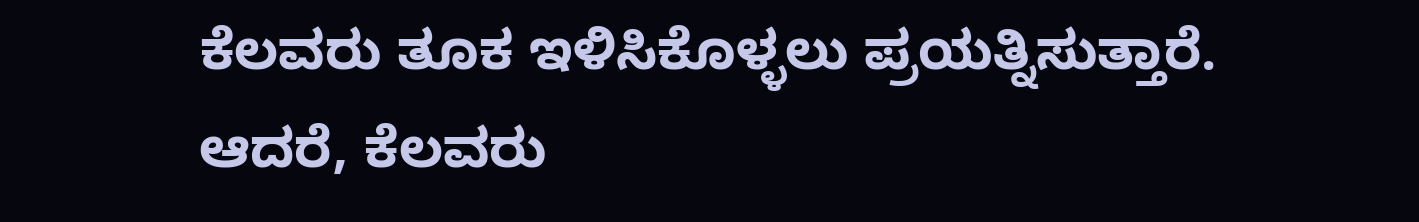ಕೆಲವರು ತೂಕ ಇಳಿಸಿಕೊಳ್ಳಲು ಪ್ರಯತ್ನಿಸುತ್ತಾರೆ. ಆದರೆ, ಕೆಲವರು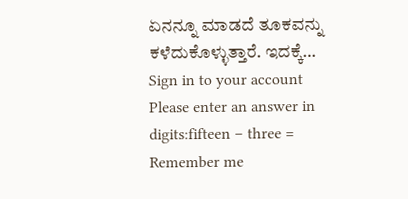ಏನನ್ನೂ ಮಾಡದೆ ತೂಕವನ್ನು ಕಳೆದುಕೊಳ್ಳುತ್ತಾರೆ. ಇದಕ್ಕೆ…
Sign in to your account
Please enter an answer in digits:fifteen − three =
Remember me